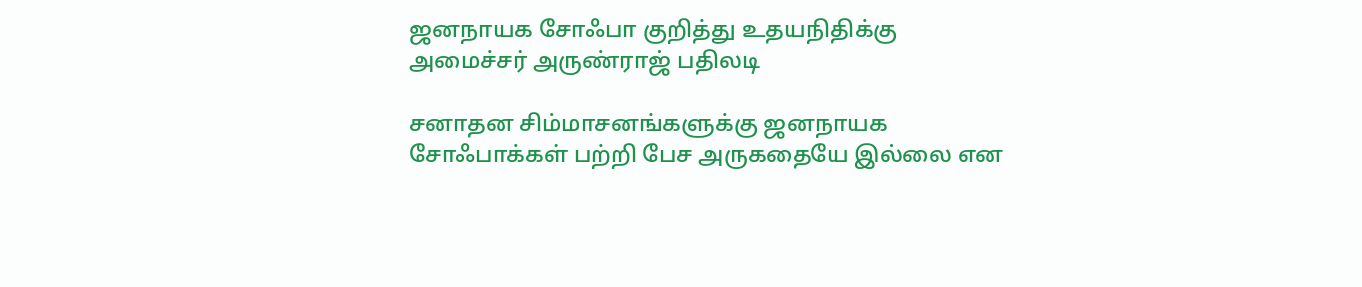ஜனநாயக சோஃபா குறித்து உதயநிதிக்கு அமைச்சர் அருண்ராஜ் பதிலடி

சனாதன சிம்மாசனங்களுக்கு ஜனநாயக சோஃபாக்கள் பற்றி பேச அருகதையே இல்லை என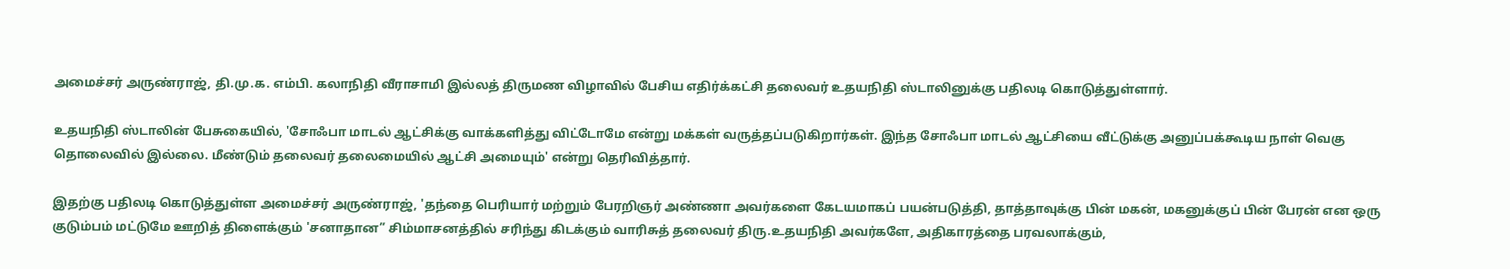அமைச்சர் அருண்ராஜ், தி.மு.க. எம்பி. கலாநிதி வீராசாமி இல்லத் திருமண விழாவில் பேசிய எதிர்க்கட்சி தலைவர் உதயநிதி ஸ்டாலினுக்கு பதிலடி கொடுத்துள்ளார்.

உதயநிதி ஸ்டாலின் பேசுகையில், 'சோஃபா மாடல் ஆட்சிக்கு வாக்களித்து விட்டோமே என்று மக்கள் வருத்தப்படுகிறார்கள். இந்த சோஃபா மாடல் ஆட்சியை வீட்டுக்கு அனுப்பக்கூடிய நாள் வெகு தொலைவில் இல்லை. மீண்டும் தலைவர் தலைமையில் ஆட்சி அமையும்' என்று தெரிவித்தார்.

இதற்கு பதிலடி கொடுத்துள்ள அமைச்சர் அருண்ராஜ், 'தந்தை பெரியார் மற்றும் பேரறிஞர் அண்ணா அவர்களை கேடயமாகப் பயன்படுத்தி, தாத்தாவுக்கு பின் மகன், மகனுக்குப் பின் பேரன் என ஒரு குடும்பம் மட்டுமே ஊறித் திளைக்கும் 'சனாதான” சிம்மாசனத்தில் சரிந்து கிடக்கும் வாரிசுத் தலைவர் திரு.உதயநிதி அவர்களே, அதிகாரத்தை பரவலாக்கும்,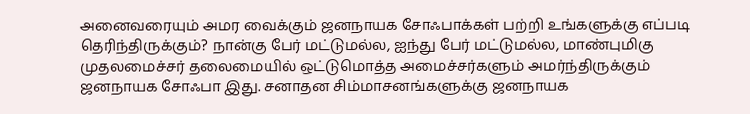அனைவரையும் அமர வைக்கும் ஜனநாயக சோஃபாக்கள் பற்றி உங்களுக்கு எப்படி தெரிந்திருக்கும்? நான்கு பேர் மட்டுமல்ல, ஐந்து பேர் மட்டுமல்ல, மாண்புமிகு முதலமைச்சர் தலைமையில் ஒட்டுமொத்த அமைச்சர்களும் அமர்ந்திருக்கும் ஜனநாயக சோஃபா இது. சனாதன சிம்மாசனங்களுக்கு ஜனநாயக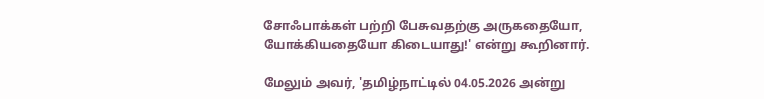சோஃபாக்கள் பற்றி பேசுவதற்கு அருகதையோ, யோக்கியதையோ கிடையாது!' என்று கூறினார்.

மேலும் அவர், 'தமிழ்நாட்டில் 04.05.2026 அன்று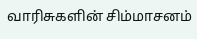வாரிசுகளின் சிம்மாசனம்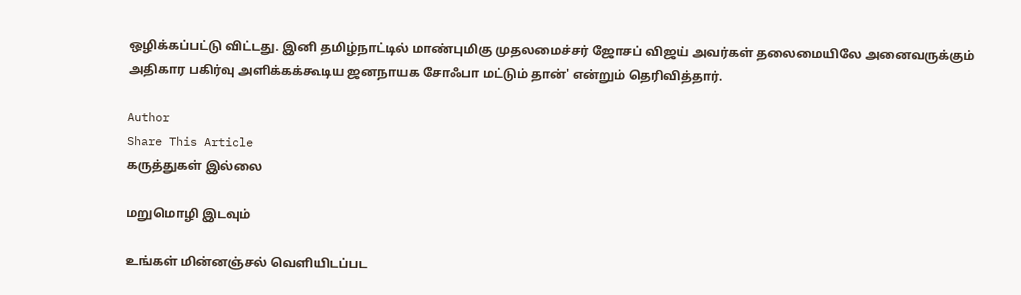ஒழிக்கப்பட்டு விட்டது. இனி தமிழ்நாட்டில் மாண்புமிகு முதலமைச்சர் ஜோசப் விஜய் அவர்கள் தலைமையிலே அனைவருக்கும் அதிகார பகிர்வு அளிக்கக்கூடிய ஜனநாயக சோஃபா மட்டும் தான்' என்றும் தெரிவித்தார்.

Author
Share This Article
கருத்துகள் இல்லை

மறுமொழி இடவும்

உங்கள் மின்னஞ்சல் வெளியிடப்பட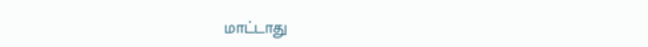மாட்டாது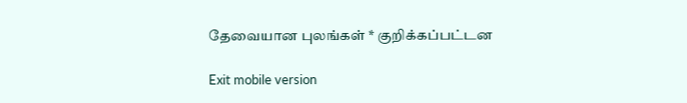தேவையான புலங்கள் * குறிக்கப்பட்டன

Exit mobile version